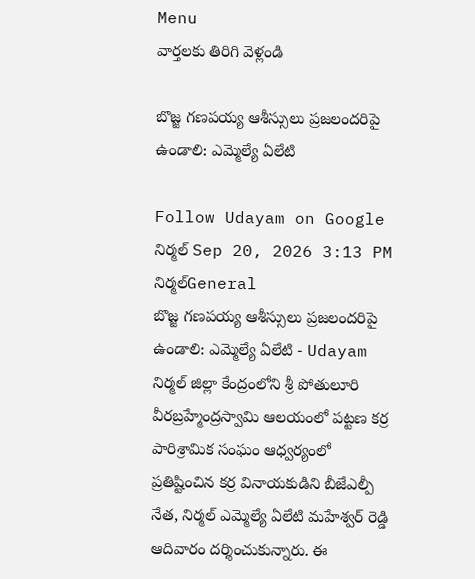Menu
వార్తలకు తిరిగి వెళ్లండి

బొజ్జ గణపయ్య ఆశీస్సులు ప్రజలందరిపై ఉండాలి: ఎమ్మెల్యే ఏలేటి

Follow Udayam on Google
నిర్మల్ Sep 20, 2026 3:13 PM నిర్మల్General
బొజ్జ గణపయ్య ఆశీస్సులు ప్రజలందరిపై ఉండాలి: ఎమ్మెల్యే ఏలేటి - Udayam
నిర్మల్ జిల్లా కేంద్రంలోని శ్రీ పోతులూరి వీరబ్రహ్మేంద్రస్వామి ఆలయంలో పట్టణ కర్ర పారిశ్రామిక సంఘం ఆధ్వర్యంలో ప్రతిష్టించిన కర్ర వినాయకుడిని బీజేఎల్పీ నేత, నిర్మల్ ఎమ్మెల్యే ఏలేటి మహేశ్వర్ రెడ్డి ఆదివారం దర్శించుకున్నారు. ఈ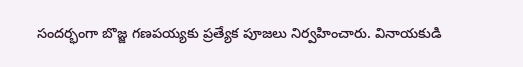సందర్భంగా బొజ్జ గణపయ్యకు ప్రత్యేక పూజలు నిర్వహించారు. వినాయకుడి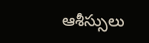ఆశీస్సులు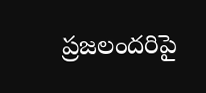ప్రజలందరిపై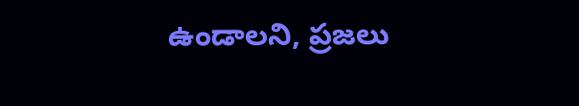ఉండాలని, ప్రజలు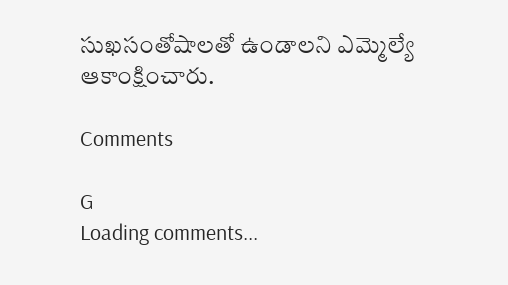సుఖసంతోషాలతో ఉండాలని ఎమ్మెల్యే ఆకాంక్షించారు.

Comments

G
Loading comments...